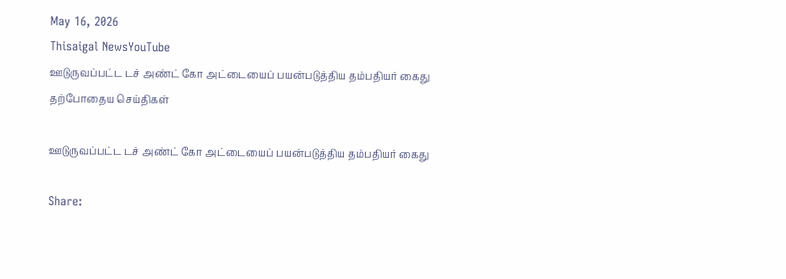May 16, 2026
Thisaigal NewsYouTube
ஊடுருவப்பட்ட டச் அண்ட் கோ அட்டையைப் பயன்படுத்திய தம்பதியர் கைது
தற்போதைய செய்திகள்

ஊடுருவப்பட்ட டச் அண்ட் கோ அட்டையைப் பயன்படுத்திய தம்பதியர் கைது

Share: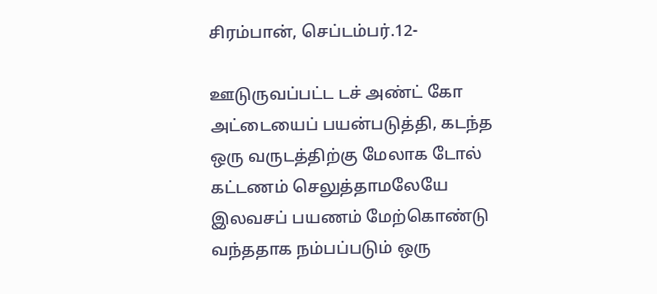சிரம்பான், செப்டம்பர்.12-

ஊடுருவப்பட்ட டச் அண்ட் கோ அட்டையைப் பயன்படுத்தி, கடந்த ஒரு வருடத்திற்கு மேலாக டோல் கட்டணம் செலுத்தாமலேயே இலவசப் பயணம் மேற்கொண்டு வந்ததாக நம்பப்படும் ஒரு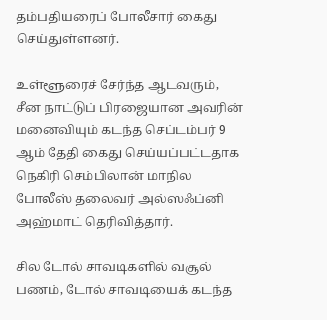தம்பதியரைப் போலீசார் கைது செய்துள்ளனர்.

உள்ளூரைச் சேர்ந்த ஆடவரும், சீன நாட்டுப் பிரஜையான அவரின் மனைவியும் கடந்த செப்டம்பர் 9 ஆம் தேதி கைது செய்யப்பட்டதாக நெகிரி செம்பிலான் மாநில போலீஸ் தலைவர் அல்ஸஃப்னி அஹ்மாட் தெரிவித்தார்.

சில டோல் சாவடிகளில் வசூல் பணம், டோல் சாவடியைக் கடந்த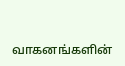வாகனங்களின்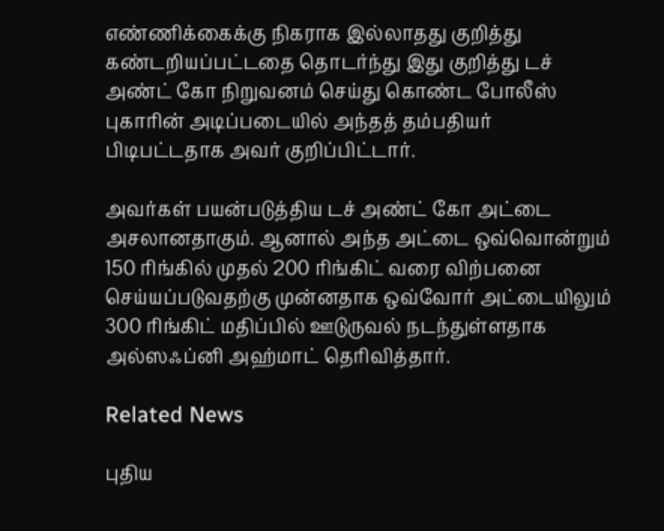எண்ணிக்கைக்கு நிகராக இல்லாதது குறித்து கண்டறியப்பட்டதை தொடர்ந்து இது குறித்து டச் அண்ட் கோ நிறுவனம் செய்து கொண்ட போலீஸ் புகாரின் அடிப்படையில் அந்தத் தம்பதியர் பிடிபட்டதாக அவர் குறிப்பிட்டார்.

அவர்கள் பயன்படுத்திய டச் அண்ட் கோ அட்டை அசலானதாகும். ஆனால் அந்த அட்டை ஒவ்வொன்றும் 150 ரிங்கில் முதல் 200 ரிங்கிட் வரை விற்பனை செய்யப்படுவதற்கு முன்னதாக ஒவ்வோர் அட்டையிலும் 300 ரிங்கிட் மதிப்பில் ஊடுருவல் நடந்துள்ளதாக அல்ஸஃப்னி அஹ்மாட் தெரிவித்தார்.

Related News

புதிய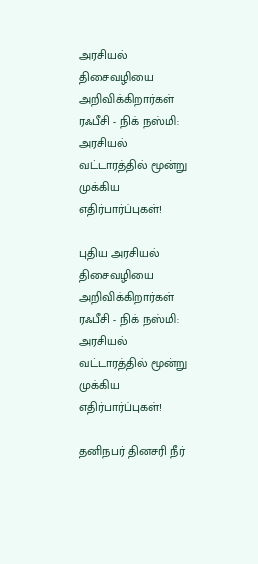அரசியல் திசைவழியை அறிவிக்கிறார்கள் ரஃபீசி - நிக் நஸ்மி: அரசியல் வட்டாரத்தில் மூன்று முக்கிய எதிர்பார்ப்புகள்!

புதிய அரசியல் திசைவழியை அறிவிக்கிறார்கள் ரஃபீசி - நிக் நஸ்மி: அரசியல் வட்டாரத்தில் மூன்று முக்கிய எதிர்பார்ப்புகள்!

தனிநபர் தினசரி நீர்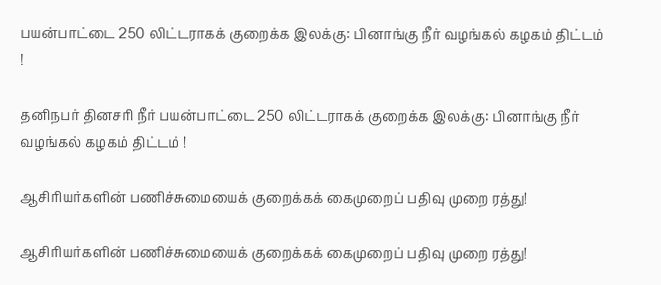பயன்பாட்டை 250 லிட்டராகக் குறைக்க இலக்கு: பினாங்கு நீர் வழங்கல் கழகம் திட்டம் !

தனிநபர் தினசரி நீர் பயன்பாட்டை 250 லிட்டராகக் குறைக்க இலக்கு: பினாங்கு நீர் வழங்கல் கழகம் திட்டம் !

ஆசிரியர்களின் பணிச்சுமையைக் குறைக்கக் கைமுறைப் பதிவு முறை ரத்து!

ஆசிரியர்களின் பணிச்சுமையைக் குறைக்கக் கைமுறைப் பதிவு முறை ரத்து!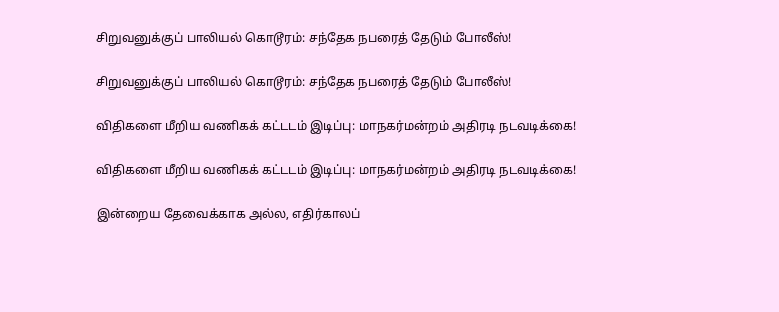சிறுவனுக்குப் பாலியல் கொடூரம்: சந்தேக நபரைத் தேடும் போலீஸ்!

சிறுவனுக்குப் பாலியல் கொடூரம்: சந்தேக நபரைத் தேடும் போலீஸ்!

விதிகளை மீறிய வணிகக் கட்டடம் இடிப்பு: மாநகர்மன்றம் அதிரடி நடவடிக்கை!

விதிகளை மீறிய வணிகக் கட்டடம் இடிப்பு: மாநகர்மன்றம் அதிரடி நடவடிக்கை!

இன்றைய தேவைக்காக அல்ல, எதிர்காலப்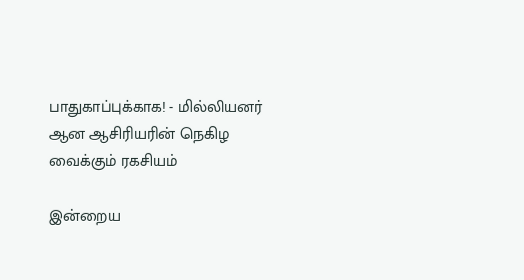பாதுகாப்புக்காக! - மில்லியனர் ஆன ஆசிரியரின் நெகிழ வைக்கும் ரகசியம்

இன்றைய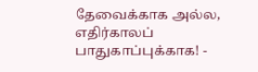தேவைக்காக அல்ல, எதிர்காலப் பாதுகாப்புக்காக! -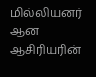மில்லியனர் ஆன ஆசிரியரின்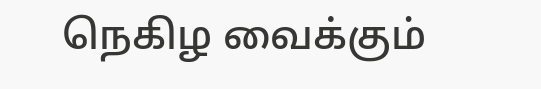நெகிழ வைக்கும்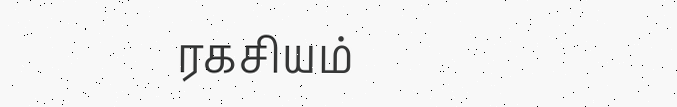ரகசியம்